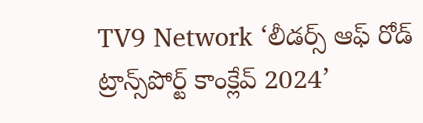TV9 Network ‘లీడర్స్ ఆఫ్ రోడ్ ట్రాన్స్‌పోర్ట్ కాంక్లేవ్ 2024’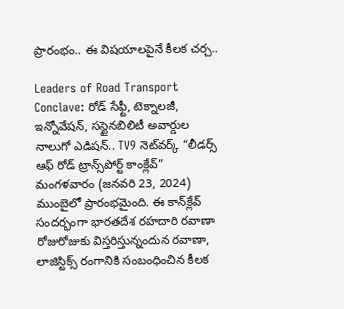ప్రారంభం.. ఈ విషయాలపైనే కీలక చర్చ..

Leaders of Road Transport Conclave: రోడ్ సేఫ్టీ, టెక్నాలజీ, ఇన్నోవేషన్‌, సస్టైనబిలిటీ అవార్డుల నాలుగో ఎడిషన్.. TV9 నెట్‌వర్క్ “లీడర్స్ ఆఫ్ రోడ్ ట్రాన్స్‌పోర్ట్ కాంక్లేవ్” మంగళవారం (జనవరి 23, 2024) ముంబైలో ప్రారంభమైంది. ఈ కాన్‌క్లేవ్‌ సందర్భంగా భారతదేశ రహదారి రవాణా రోజురోజుకు విస్తరిస్తున్నందున రవాణా, లాజిస్టిక్స్ రంగానికి సంబంధించిన కీలక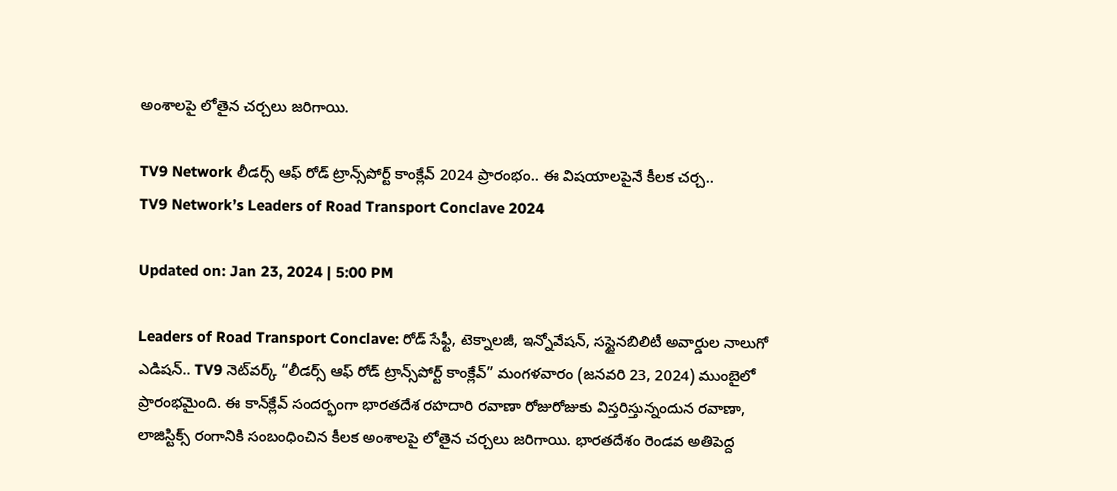అంశాలపై లోతైన చర్చలు జరిగాయి.

TV9 Network లీడర్స్ ఆఫ్ రోడ్ ట్రాన్స్‌పోర్ట్ కాంక్లేవ్ 2024 ప్రారంభం.. ఈ విషయాలపైనే కీలక చర్చ..
TV9 Network’s Leaders of Road Transport Conclave 2024

Updated on: Jan 23, 2024 | 5:00 PM

Leaders of Road Transport Conclave: రోడ్ సేఫ్టీ, టెక్నాలజీ, ఇన్నోవేషన్‌, సస్టైనబిలిటీ అవార్డుల నాలుగో ఎడిషన్.. TV9 నెట్‌వర్క్ “లీడర్స్ ఆఫ్ రోడ్ ట్రాన్స్‌పోర్ట్ కాంక్లేవ్” మంగళవారం (జనవరి 23, 2024) ముంబైలో ప్రారంభమైంది. ఈ కాన్‌క్లేవ్‌ సందర్భంగా భారతదేశ రహదారి రవాణా రోజురోజుకు విస్తరిస్తున్నందున రవాణా, లాజిస్టిక్స్ రంగానికి సంబంధించిన కీలక అంశాలపై లోతైన చర్చలు జరిగాయి. భారతదేశం రెండవ అతిపెద్ద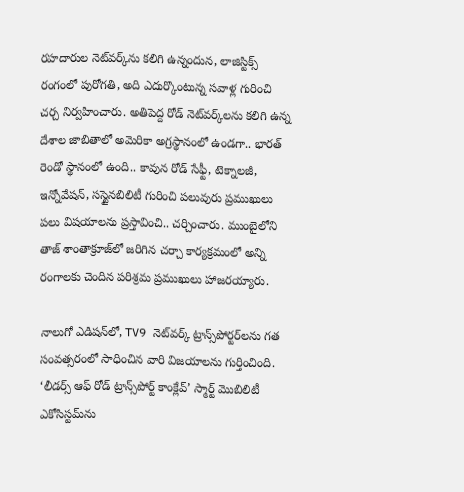రహదారుల నెట్‌వర్క్‌ను కలిగి ఉన్నందున, లాజిస్టిక్స్ రంగంలో పురోగతి, అది ఎదుర్కొంటున్న సవాళ్ల గురించి చర్చ నిర్వహించారు. అతిపెద్ద రోడ్ నెట్‌వర్క్‌లను కలిగి ఉన్న దేశాల జాబితాలో అమెరికా అగ్రస్థానంలో ఉండగా.. భారత్‌ రెండో స్థానంలో ఉంది.. కావున రోడ్ సేఫ్టీ, టెక్నాలజీ, ఇన్నోవేషన్‌, సస్టైనబిలిటీ గురించి పలువురు ప్రముఖులు పలు విషయాలను ప్రస్తావించి.. చర్చించారు. ముంబైలోని తాజ్ శాంతాక్రూజ్‌లో జరిగిన చర్చా కార్యక్రమంలో అన్ని రంగాలకు చెందిన పరిశ్రమ ప్రముఖులు హాజరయ్యారు.

నాలుగో ఎడిషన్‌లో, TV9 నెట్‌వర్క్ ట్రాన్స్‌పోర్టర్‌లను గత సంవత్సరంలో సాధించిన వారి విజయాలను గుర్తించింది. ‘లీడర్స్ ఆఫ్ రోడ్ ట్రాన్స్‌పోర్ట్ కాంక్లేవ్’ స్మార్ట్ మొబిలిటీ ఎకోసిస్టమ్‌ను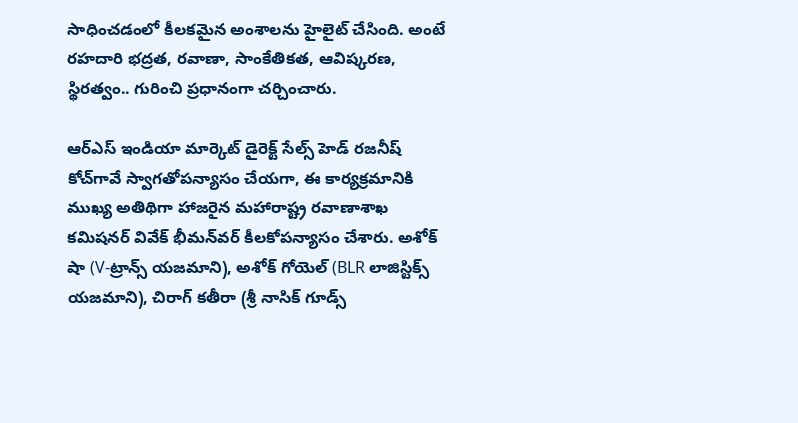సాధించడంలో కీలకమైన అంశాలను హైలైట్ చేసింది. అంటే రహదారి భద్రత, రవాణా, సాంకేతికత, ఆవిష్కరణ, స్థిరత్వం.. గురించి ప్రధానంగా చర్చించారు.

ఆర్‌ఎస్‌ ఇండియా మార్కెట్‌ డైరెక్ట్‌ సేల్స్‌ హెడ్‌ రజనీష్‌ కోచ్‌గావే స్వాగతోపన్యాసం చేయగా, ఈ కార్యక్రమానికి ముఖ్య అతిథిగా హాజరైన మహారాష్ట్ర రవాణాశాఖ కమిషనర్‌ వివేక్‌ భీమన్‌వర్‌ కీలకోపన్యాసం చేశారు. అశోక్ షా (V-ట్రాన్స్ యజమాని), అశోక్ గోయెల్ (BLR లాజిస్టిక్స్ యజమాని), చిరాగ్ కతీరా (శ్రీ నాసిక్ గూడ్స్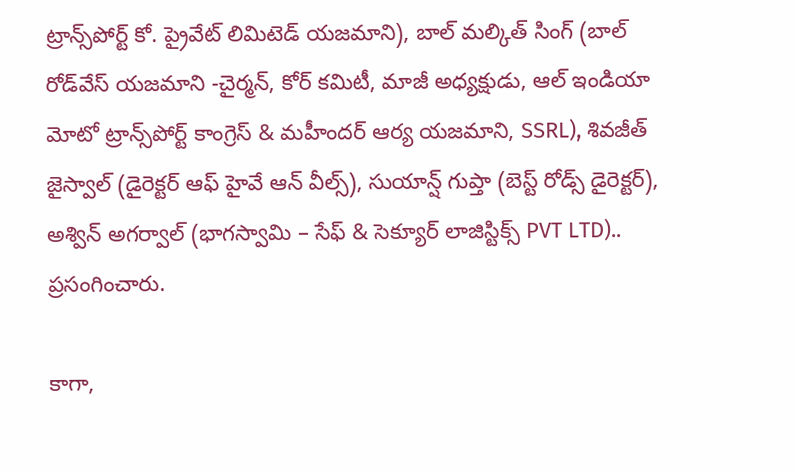ట్రాన్స్‌పోర్ట్ కో. ప్రైవేట్ లిమిటెడ్ యజమాని), బాల్ మల్కిత్ సింగ్ (బాల్ రోడ్‌వేస్ యజమాని -చైర్మన్, కోర్ కమిటీ, మాజీ అధ్యక్షుడు, ఆల్ ఇండియా మోటో ట్రాన్స్‌పోర్ట్ కాంగ్రెస్ & మహీందర్ ఆర్య యజమాని, SSRL), శివజీత్ జైస్వాల్ (డైరెక్టర్ ఆఫ్ హైవే ఆన్ వీల్స్), సుయాన్ష్ గుప్తా (బెస్ట్ రోడ్స్ డైరెక్టర్), అశ్విన్ అగర్వాల్ (భాగస్వామి – సేఫ్ & సెక్యూర్ లాజిస్టిక్స్ PVT LTD).. ప్రసంగించారు.

కాగా,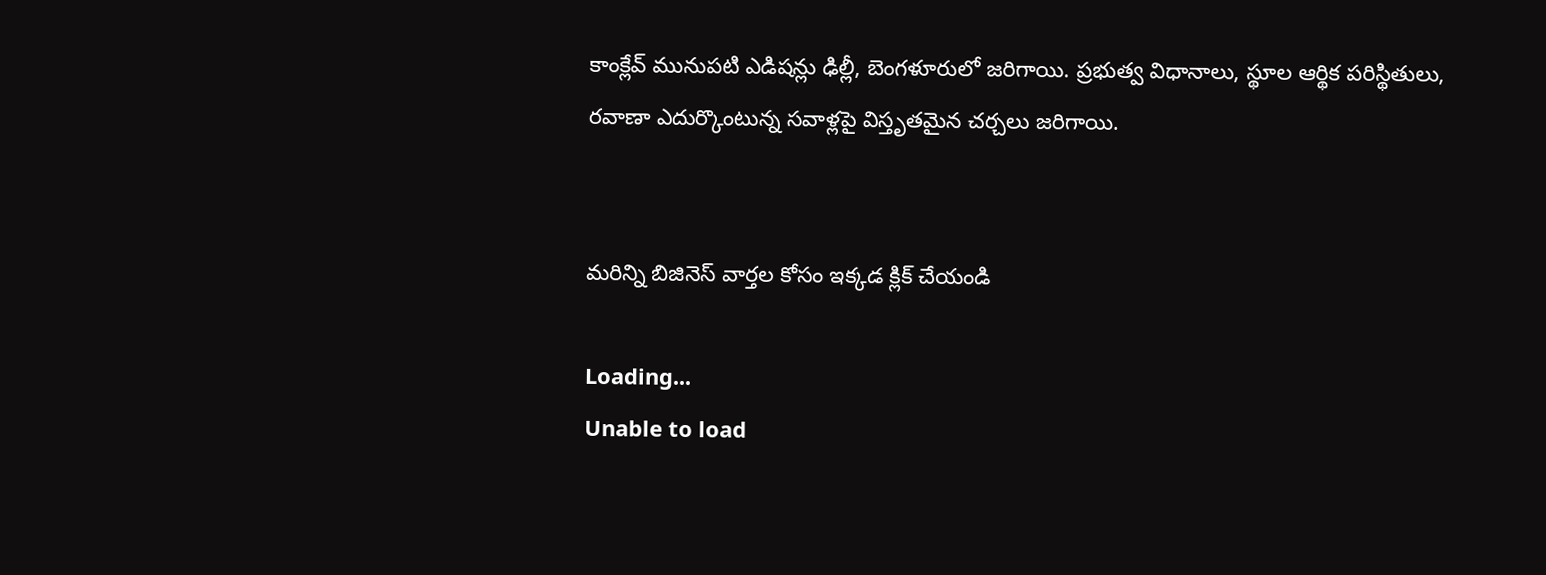కాంక్లేవ్‌ మునుపటి ఎడిషన్లు ఢిల్లీ, బెంగళూరులో జరిగాయి. ప్రభుత్వ విధానాలు, స్థూల ఆర్థిక పరిస్థితులు, రవాణా ఎదుర్కొంటున్న సవాళ్లపై విస్తృతమైన చర్చలు జరిగాయి.


మరిన్ని బిజినెస్ వార్తల కోసం ఇక్కడ క్లిక్ చేయండి

Loading...
Unable to load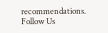recommendations.
Follow Us